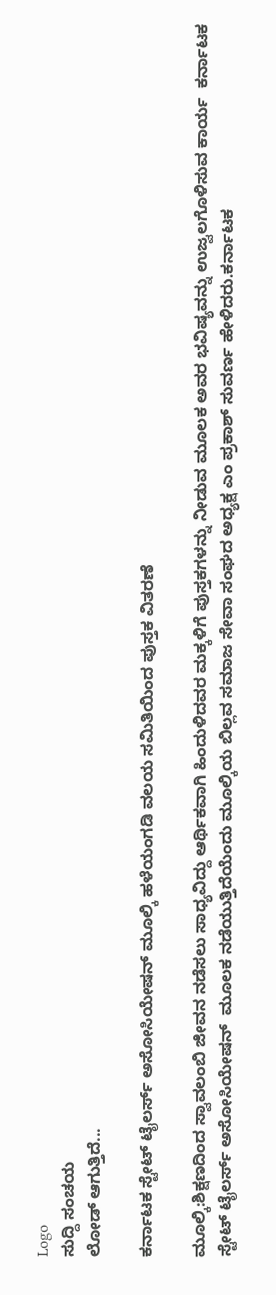Logo
ಸುದ್ದಿ ಸಂಚಯ
ಲೋಡ್ ಆಗುತ್ತಿದೆ...

ಕರ್ನಾಟಕ ಸ್ಟೇಟ್ ಟೈಲರ್ಸ್ ಅಸೋಸಿಯೇಷನ್ ಮೂಲ್ಕಿ ಹಳೆಯಂಗಡಿ ವಲಯ ಸಮಿತಿಯಿಂದ ಪುಸ್ತಕ ವಿತರಣೆ

ಮೂಲ್ಕಿ:ಶಿಕ್ಷಣದಿಂದ ಸ್ವಾವಲಂಬಿ ಜೀವನ ನಡೆಸಲು ಸಾಧ್ಯವಿದ್ದು ಆರ್ಥಿಕವಾಗಿ ಹಿಂದುಳಿದವರ ಮಕ್ಕಳಿಗೆ ಪುಸ್ತಕಗಳನ್ನು ನೀಡುವ ಮೂಲಕ ಅವರ ಭವಿಷ್ಯವನ್ನು ಉಜ್ವಲಗೊಳಿಸುವ ಕಾರ್ಯ  ಕರ್ನಾಟಕ ಸ್ಟೇಟ್ ಟೈಲರ್ಸ್ ಅಸೋಸಿಯೇಷನ್  ಮೂಲಕ ನಡೆಯುತ್ತಿದೆಯೆಂದು ಮೂಲ್ಕಿಯ ಬಿಲ್ಲವ ಸಮಾಜ ಸೇವಾ ಸಂಘದ ಅಧ್ಯಕ್ಷ ಎಂ ಪ್ರಕಾಶ್‌ ಸುವರ್ಣ ಹೇಳಿದರು.ಕರ್ನಾಟಕ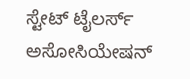ಸ್ಟೇಟ್ ಟೈಲರ್ಸ್ ಅಸೋಸಿಯೇಷನ್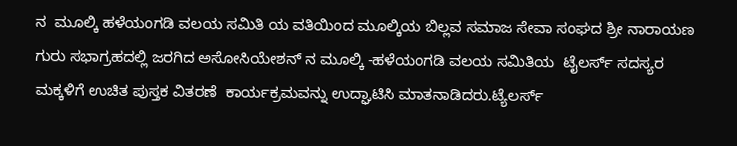ನ  ಮೂಲ್ಕಿ ಹಳೆಯಂಗಡಿ ವಲಯ ಸಮಿತಿ ಯ ವತಿಯಿಂದ ಮೂಲ್ಕಿಯ ಬಿಲ್ಲವ ಸಮಾಜ ಸೇವಾ ಸಂಘದ ಶ್ರೀ ನಾರಾಯಣ ಗುರು ಸಭಾಗ್ರಹದಲ್ಲಿ ಜರಗಿದ ಅಸೋಸಿಯೇಶನ್‌ ನ ಮೂಲ್ಕಿ -ಹಳೆಯಂಗಡಿ ವಲಯ ಸಮಿತಿಯ  ಟೈಲರ್ಸ್ ಸದಸ್ಯರ ಮಕ್ಕಳಿಗೆ ಉಚಿತ ಪುಸ್ತಕ ವಿತರಣೆ  ಕಾರ್ಯಕ್ರಮವನ್ನು ಉದ್ಘಾಟಿಸಿ ಮಾತನಾಡಿದರು.ಟ್ಯೆಲರ್ಸ್‌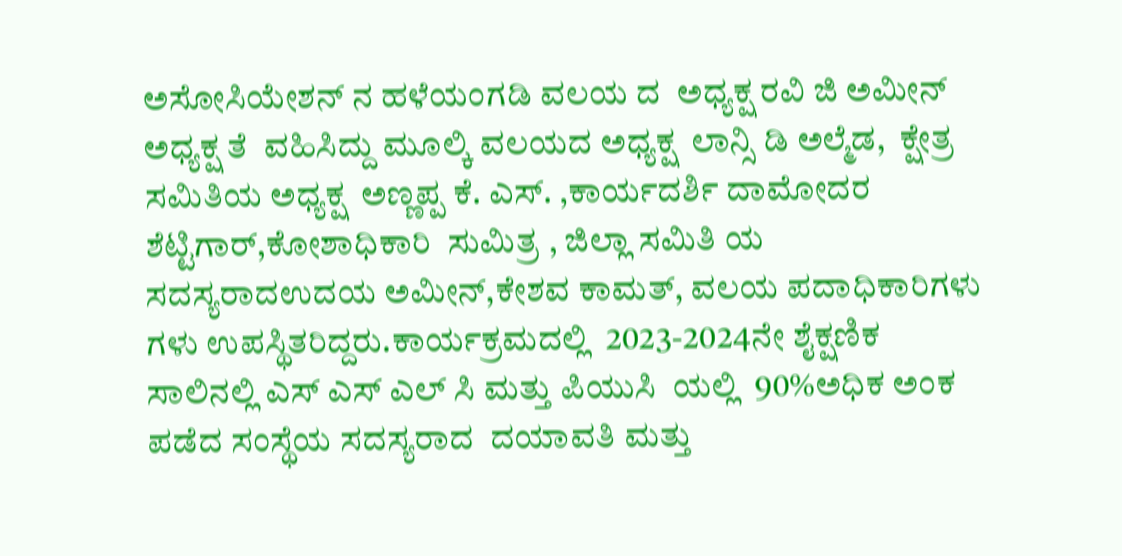ಅಸೋಸಿಯೇಶನ್‌ ನ ಹಳೆಯಂಗಡಿ ವಲಯ ದ  ಅಧ್ಯಕ್ಷ ರವಿ ಜಿ ಅಮೀನ್  ಅಧ್ಯಕ್ಷ ತೆ  ವಹಿಸಿದ್ದು ಮೂಲ್ಕಿ ವಲಯದ ಅಧ್ಯಕ್ಷ  ಲಾನ್ಸಿ ಡಿ ಅಲ್ಮೆಡ,  ಕ್ಷೇತ್ರ ಸಮಿತಿಯ ಅಧ್ಯಕ್ಷ  ಅಣ್ಣಪ್ಪ ಕೆ. ಎಸ್. ,ಕಾರ್ಯದರ್ಶಿ ದಾಮೋದರ ಶೆಟ್ಟಿಗಾರ್,ಕೋಶಾಧಿಕಾರಿ  ಸುಮಿತ್ರ , ಜಿಲ್ಲಾ ಸಮಿತಿ ಯ ಸದಸ್ಯರಾದಉದಯ ಅಮೀನ್,ಕೇಶವ ಕಾಮತ್, ವಲಯ ಪದಾಧಿಕಾರಿಗಳು ಗಳು ಉಪಸ್ಥಿತರಿದ್ದರು.ಕಾರ್ಯಕ್ರಮದಲ್ಲಿ  2023-2024ನೇ ಶೈಕ್ಷಣಿಕ ಸಾಲಿನಲ್ಲಿ ಎಸ್‌ ಎಸ್‌ ಎಲ್ ಸಿ ಮತ್ತು ಪಿಯುಸಿ  ಯಲ್ಲಿ  90%ಅಧಿಕ ಅಂಕ ಪಡೆದ ಸಂಸ್ಥೆಯ ಸದಸ್ಯರಾದ  ದಯಾವತಿ ಮತ್ತು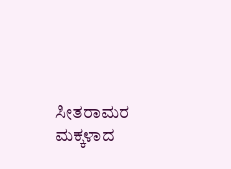ಸೀತರಾಮರ ಮಕ್ಕಳಾದ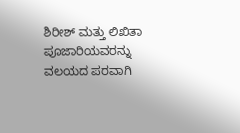ಶಿರೀಶ್ ಮತ್ತು ಲಿಖಿತಾ ಪೂಜಾರಿಯವರನ್ನು ವಲಯದ ಪರವಾಗಿ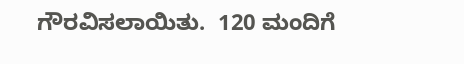ಗೌರವಿಸಲಾಯಿತು.  120 ಮಂದಿಗೆ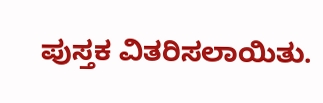ಪುಸ್ತಕ ವಿತರಿಸಲಾಯಿತು.